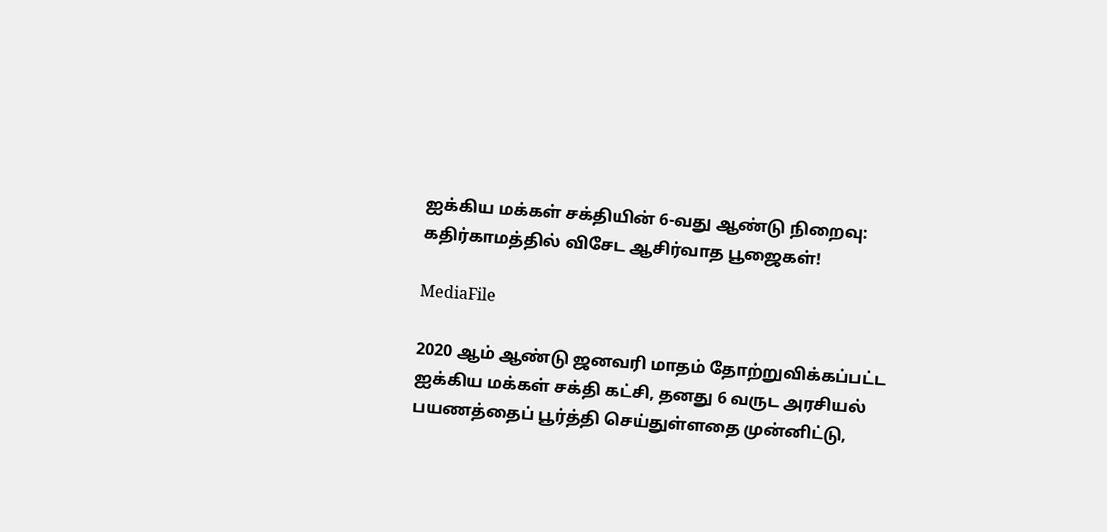ஐக்கிய மக்கள் சக்தியின் 6-வது ஆண்டு நிறைவு: கதிர்காமத்தில் விசேட ஆசிர்வாத பூஜைகள்!

MediaFile

2020 ஆம் ஆண்டு ஜனவரி மாதம் தோற்றுவிக்கப்பட்ட ஐக்கிய மக்கள் சக்தி கட்சி, தனது 6 வருட அரசியல் பயணத்தைப் பூர்த்தி செய்துள்ளதை முன்னிட்டு,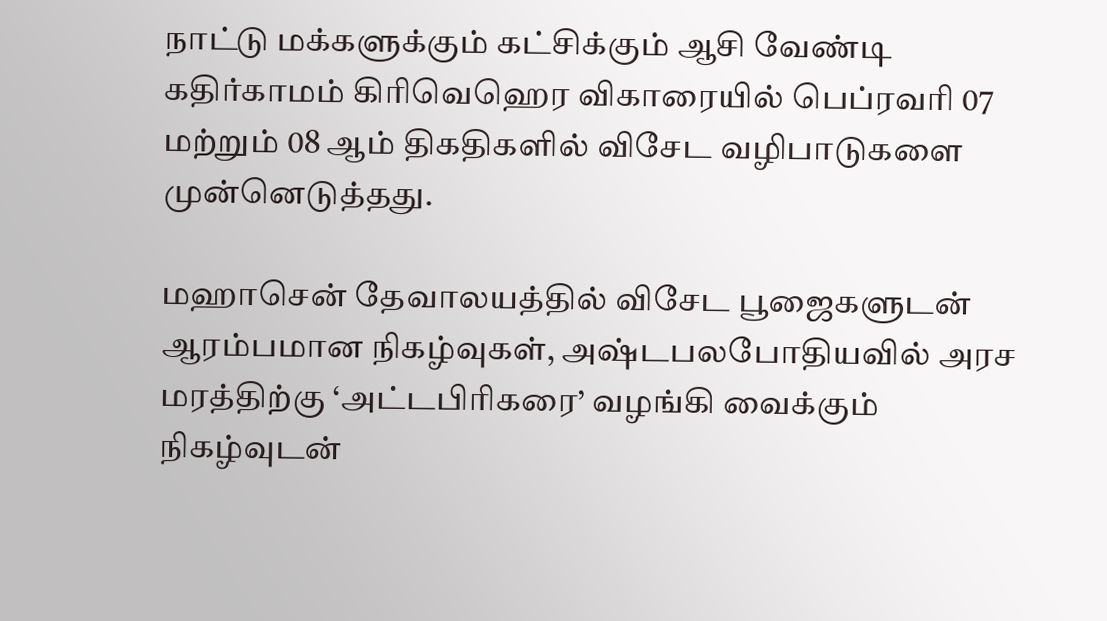நாட்டு மக்களுக்கும் கட்சிக்கும் ஆசி வேண்டி கதிர்காமம் கிரிவெஹெர விகாரையில் பெப்ரவரி 07 மற்றும் 08 ஆம் திகதிகளில் விசேட வழிபாடுகளை முன்னெடுத்தது.

மஹாசென் தேவாலயத்தில் விசேட பூஜைகளுடன் ஆரம்பமான நிகழ்வுகள், அஷ்டபலபோதியவில் அரச மரத்திற்கு ‘அட்டபிரிகரை’ வழங்கி வைக்கும் நிகழ்வுடன்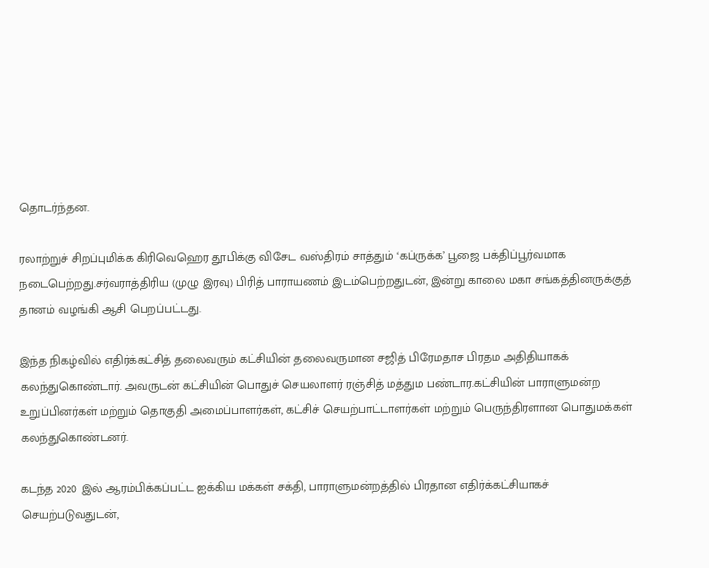தொடர்ந்தன.

ரலாற்றுச் சிறப்புமிக்க கிரிவெஹெர தூபிக்கு விசேட வஸ்திரம் சாத்தும் ‘கப்ருக்க’ பூஜை பக்திப்பூர்வமாக நடைபெற்றது.சர்வராத்திரிய (முழு இரவு) பிரித் பாராயணம் இடம்பெற்றதுடன், இன்று காலை மகா சங்கத்தினருக்குத் தானம் வழங்கி ஆசி பெறப்பட்டது.

இந்த நிகழ்வில் எதிர்க்கட்சித் தலைவரும் கட்சியின் தலைவருமான சஜித் பிரேமதாச பிரதம அதிதியாகக் கலந்துகொண்டார். அவருடன் கட்சியின் பொதுச் செயலாளர் ரஞ்சித் மத்தும பண்டார.கட்சியின் பாராளுமன்ற உறுப்பினர்கள் மற்றும் தொகுதி அமைப்பாளர்கள், கட்சிச் செயற்பாட்டாளர்கள் மற்றும் பெருந்திரளான பொதுமக்கள் கலந்துகொண்டனர்.

கடந்த 2020 இல் ஆரம்பிக்கப்பட்ட ஐக்கிய மக்கள் சக்தி, பாராளுமன்றத்தில் பிரதான எதிர்க்கட்சியாகச் செயற்படுவதுடன்,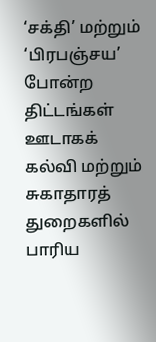‘சக்தி’ மற்றும் ‘பிரபஞ்சய’ போன்ற திட்டங்கள் ஊடாகக் கல்வி மற்றும் சுகாதாரத் துறைகளில் பாரிய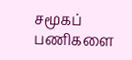சமூகப் பணிகளை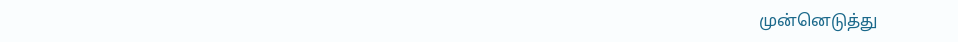முன்னெடுத்து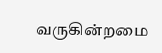வருகின்றமை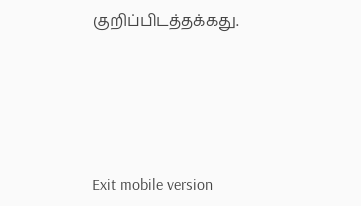குறிப்பிடத்தக்கது.





Exit mobile version